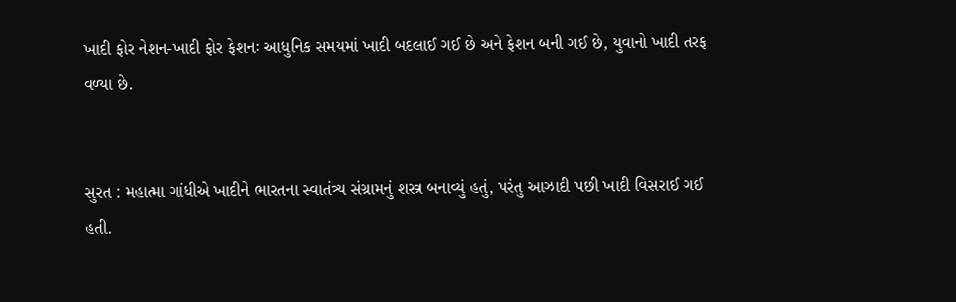ખાદી ફોર નેશન-ખાદી ફોર ફેશનઃ આધુનિક સમયમાં ખાદી બદલાઈ ગઈ છે અને ફેશન બની ગઈ છે, યુવાનો ખાદી તરફ વળ્યા છે.


સુરત : મહાત્મા ગાંધીએ ખાદીને ભારતના સ્વાતંત્ર્ય સંગ્રામનું શસ્ત્ર બનાવ્યું હતું, પરંતુ આઝાદી પછી ખાદી વિસરાઈ ગઈ હતી.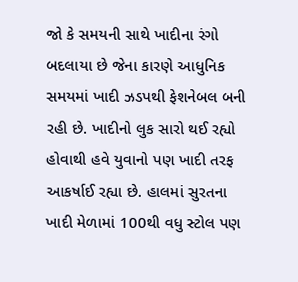જો કે સમયની સાથે ખાદીના રંગો બદલાયા છે જેના કારણે આધુનિક સમયમાં ખાદી ઝડપથી ફેશનેબલ બની રહી છે. ખાદીનો લુક સારો થઈ રહ્યો હોવાથી હવે યુવાનો પણ ખાદી તરફ આકર્ષાઈ રહ્યા છે. હાલમાં સુરતના ખાદી મેળામાં 100થી વધુ સ્ટોલ પણ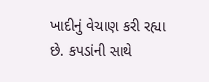ખાદીનું વેચાણ કરી રહ્યા છે. કપડાંની સાથે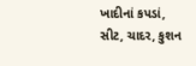ખાદીનાં કપડાં, સીટ, ચાદર, કુશન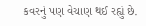કવરનું પણ વેચાણ થઈ રહ્યું છે.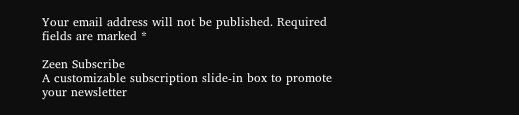Your email address will not be published. Required fields are marked *

Zeen Subscribe
A customizable subscription slide-in box to promote your newsletter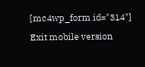[mc4wp_form id="314"]
Exit mobile version